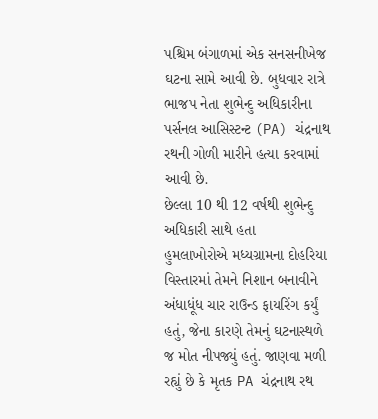પશ્ચિમ બંગાળમાં એક સનસનીખેજ ઘટના સામે આવી છે. બુધવાર રાત્રે ભાજપ નેતા શુભેન્દુ અધિકારીના પર્સનલ આસિસ્ટન્ટ (PA) ચંદ્રનાથ રથની ગોળી મારીને હત્યા કરવામાં આવી છે.
છેલ્લા 10 થી 12 વર્ષથી શુભેન્દુ અધિકારી સાથે હતા
હુમલાખોરોએ મધ્યગ્રામના દોહરિયા વિસ્તારમાં તેમને નિશાન બનાવીને અંધાધૂંધ ચાર રાઉન્ડ ફાયરિંગ કર્યું હતું, જેના કારણે તેમનું ઘટનાસ્થળે જ મોત નીપજ્યું હતું. જાણવા મળી રહ્યું છે કે મૃતક PA ચંદ્રનાથ રથ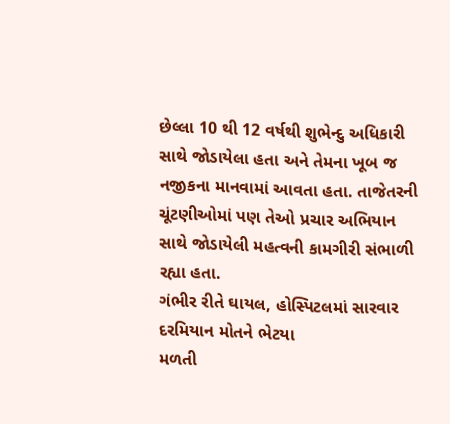છેલ્લા 10 થી 12 વર્ષથી શુભેન્દુ અધિકારી સાથે જોડાયેલા હતા અને તેમના ખૂબ જ નજીકના માનવામાં આવતા હતા. તાજેતરની ચૂંટણીઓમાં પણ તેઓ પ્રચાર અભિયાન સાથે જોડાયેલી મહત્વની કામગીરી સંભાળી રહ્યા હતા.
ગંભીર રીતે ઘાયલ, હોસ્પિટલમાં સારવાર દરમિયાન મોતને ભેટયા
મળતી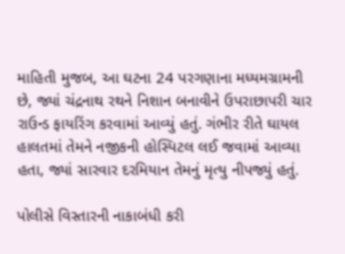માહિતી મુજબ, આ ઘટના 24 પરગણાના મધ્યમગ્રામની છે, જ્યાં ચંદ્રનાથ રથને નિશાન બનાવીને ઉપરાછાપરી ચાર રાઉન્ડ ફાયરિંગ કરવામાં આવ્યું હતું. ગંભીર રીતે ઘાયલ હાલતમાં તેમને નજીકની હોસ્પિટલ લઈ જવામાં આવ્યા હતા, જ્યાં સારવાર દરમિયાન તેમનું મૃત્યુ નીપજ્યું હતું.

પોલીસે વિસ્તારની નાકાબંધી કરી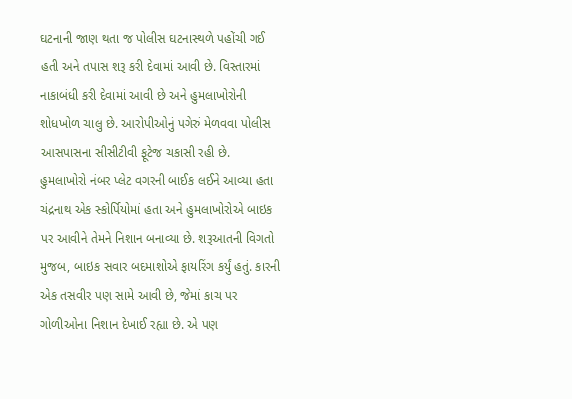ઘટનાની જાણ થતા જ પોલીસ ઘટનાસ્થળે પહોંચી ગઈ હતી અને તપાસ શરૂ કરી દેવામાં આવી છે. વિસ્તારમાં નાકાબંધી કરી દેવામાં આવી છે અને હુમલાખોરોની શોધખોળ ચાલુ છે. આરોપીઓનું પગેરું મેળવવા પોલીસ આસપાસના સીસીટીવી ફૂટેજ ચકાસી રહી છે.
હુમલાખોરો નંબર પ્લેટ વગરની બાઈક લઈને આવ્યા હતા
ચંદ્રનાથ એક સ્કોર્પિયોમાં હતા અને હુમલાખોરોએ બાઇક પર આવીને તેમને નિશાન બનાવ્યા છે. શરૂઆતની વિગતો મુજબ, બાઇક સવાર બદમાશોએ ફાયરિંગ કર્યું હતું. કારની એક તસવીર પણ સામે આવી છે, જેમાં કાચ પર ગોળીઓના નિશાન દેખાઈ રહ્યા છે. એ પણ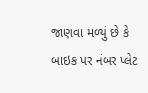જાણવા મળ્યું છે કે બાઇક પર નંબર પ્લેટ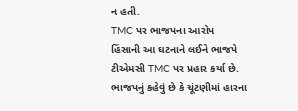ન હતી.
TMC પર ભાજપના આરોપ
હિંસાની આ ઘટનાને લઈને ભાજપે ટીએમસી TMC પર પ્રહાર કર્યા છે. ભાજપનું કહેવું છે કે ચૂંટણીમાં હારના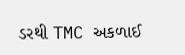ડરથી TMC અકળાઈ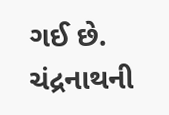ગઈ છે. ચંદ્રનાથની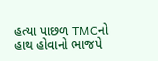હત્યા પાછળ TMCનો હાથ હોવાનો ભાજપે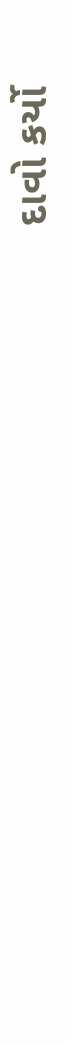દાવો કર્યો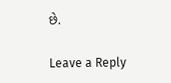છે.

Leave a Reply